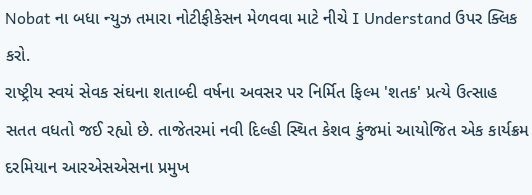Nobat ના બધા ન્યુઝ તમારા નોટીફીકેસન મેળવવા માટે નીચે I Understand ઉપર ક્લિક કરો.
રાષ્ટ્રીય સ્વયં સેવક સંઘના શતાબ્દી વર્ષના અવસર પર નિર્મિત ફિલ્મ 'શતક' પ્રત્યે ઉત્સાહ સતત વધતો જઈ રહ્યો છે. તાજેતરમાં નવી દિલ્હી સ્થિત કેશવ કુંજમાં આયોજિત એક કાર્યક્રમ દરમિયાન આરએસએસના પ્રમુખ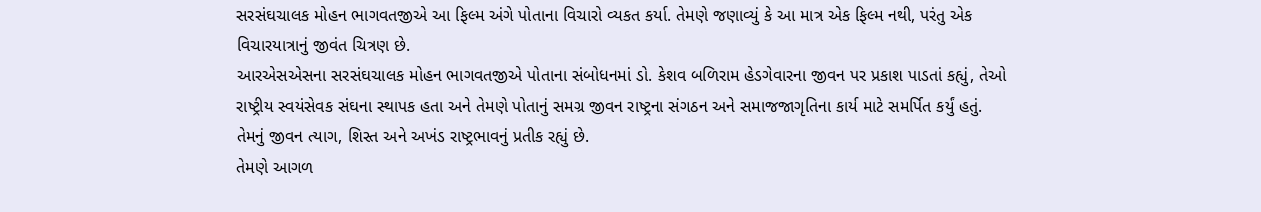સરસંઘચાલક મોહન ભાગવતજીએ આ ફિલ્મ અંગે પોતાના વિચારો વ્યકત કર્યા. તેમણે જણાવ્યું કે આ માત્ર એક ફિલ્મ નથી, પરંતુ એક વિચારયાત્રાનું જીવંત ચિત્રણ છે.
આરએસએસના સરસંઘચાલક મોહન ભાગવતજીએ પોતાના સંબોધનમાં ડો. કેશવ બળિરામ હેડગેવારના જીવન પર પ્રકાશ પાડતાં કહ્યું, તેઓ રાષ્ટ્રીય સ્વયંસેવક સંઘના સ્થાપક હતા અને તેમણે પોતાનું સમગ્ર જીવન રાષ્ટ્રના સંગઠન અને સમાજજાગૃતિના કાર્ય માટે સમર્પિત કર્યું હતું. તેમનું જીવન ત્યાગ, શિસ્ત અને અખંડ રાષ્ટ્રભાવનું પ્રતીક રહ્યું છે.
તેમણે આગળ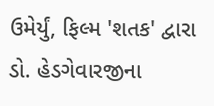ઉમેર્યું, ફિલ્મ 'શતક' દ્વારા ડો. હેડગેવારજીના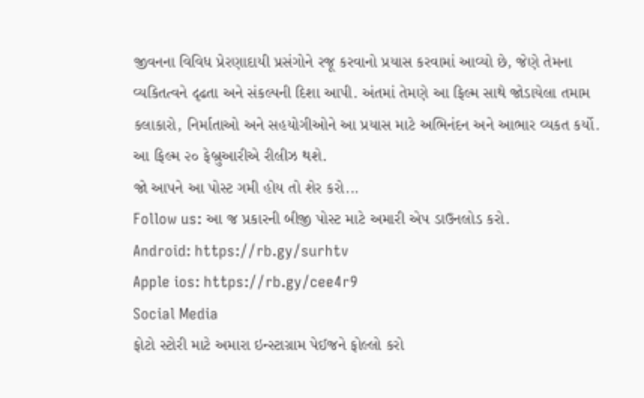જીવનના વિવિધ પ્રેરણાદાયી પ્રસંગોને રજૂ કરવાનો પ્રયાસ કરવામાં આવ્યો છે, જેણે તેમના વ્યકિતત્વને દૃઢતા અને સંકલ્પની દિશા આપી. અંતમાં તેમણે આ ફિલ્મ સાથે જોડાયેલા તમામ કલાકારો, નિર્માતાઓ અને સહયોગીઓને આ પ્રયાસ માટે અભિનંદન અને આભાર વ્યકત કર્યો. આ ફિલ્મ ૨૦ ફેબ્રુઆરીએ રીલીઝ થશે.
જો આપને આ પોસ્ટ ગમી હોય તો શેર કરો...
Follow us: આ જ પ્રકારની બીજી પોસ્ટ માટે અમારી એપ ડાઉનલોડ કરો.
Android: https://rb.gy/surhtv
Apple ios: https://rb.gy/cee4r9
Social Media
ફોટો સ્ટોરી માટે અમારા ઇન્સ્ટાગ્રામ પેઈજને ફોલ્લો કરો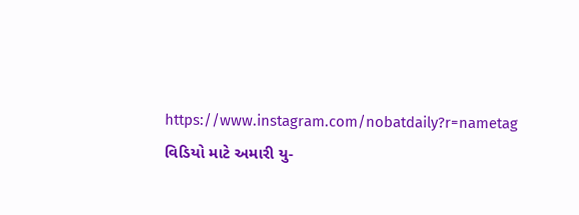https://www.instagram.com/nobatdaily?r=nametag
વિડિયો માટે અમારી યુ-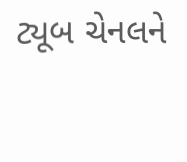ટ્યૂબ ચેનલને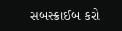સબસ્ક્રાઈબ કરો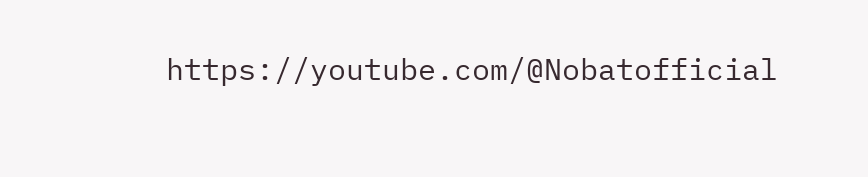https://youtube.com/@Nobatofficial